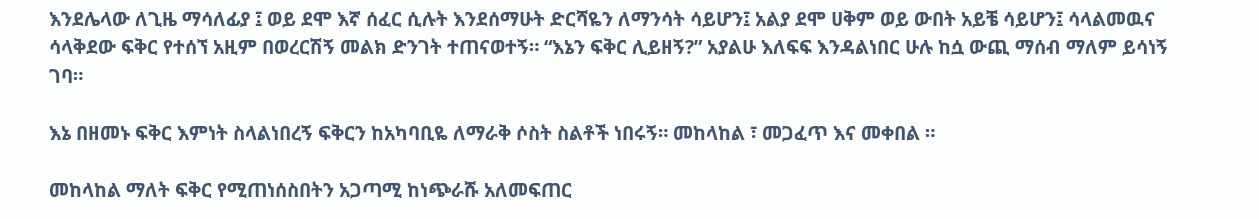እንደሌላው ለጊዜ ማሳለፊያ ፤ ወይ ደሞ እኛ ሰፈር ሲሉት እንደሰማሁት ድርሻዬን ለማንሳት ሳይሆን፤ አልያ ደሞ ሀቅም ወይ ውበት አይቼ ሳይሆን፤ ሳላልመዉና ሳላቅደው ፍቅር የተሰኘ አዚም በወረርሽኝ መልክ ድንገት ተጠናወተኝ። “እኔን ፍቅር ሊይዘኝ?” አያልሁ እለፍፍ እንዳልነበር ሁሉ ከሷ ውጪ ማሰብ ማለም ይሳነኝ ገባ።

እኔ በዘመኑ ፍቅር እምነት ስላልነበረኝ ፍቅርን ከአካባቢዬ ለማራቅ ሶስት ስልቶች ነበሩኝ። መከላከል ፣ መጋፈጥ እና መቀበል ።

መከላከል ማለት ፍቅር የሚጠነሰስበትን አጋጣሚ ከነጭራሹ አለመፍጠር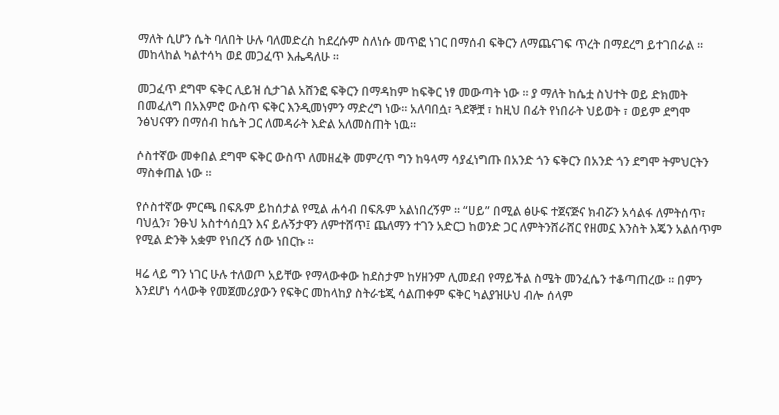ማለት ሲሆን ሴት ባለበት ሁሉ ባለመድረስ ከደረሱም ስለነሱ መጥፎ ነገር በማሰብ ፍቅርን ለማጨናገፍ ጥረት በማደረግ ይተገበራል ። መከላከል ካልተሳካ ወደ መጋፈጥ እሔዳለሁ ።

መጋፈጥ ደግሞ ፍቅር ሊይዝ ሲታገል አሸንፎ ፍቅርን በማዳከም ከፍቅር ነፃ መውጣት ነው ። ያ ማለት ከሴቷ ስህተት ወይ ድክመት በመፈለግ በአእምሮ ውስጥ ፍቅር እንዲመነምን ማድረግ ነው። አለባበሷ፣ ጓደኞቿ ፣ ከዚህ በፊት የነበራት ህይወት ፣ ወይም ደግሞ ንፅህናዋን በማሰብ ከሴት ጋር ለመዳራት እድል አለመስጠት ነዉ።

ሶስተኛው መቀበል ደግሞ ፍቅር ውስጥ ለመዘፈቅ መምረጥ ግን ከዓላማ ሳያፈነግጡ በአንድ ጎን ፍቅርን በአንድ ጎን ደግሞ ትምህርትን ማስቀጠል ነው ።

የሶስተኛው ምርጫ በፍጹም ይከሰታል የሚል ሐሳብ በፍጹም አልነበረኝም ። “ሀይ” በሚል ፅሁፍ ተጀናጅና ክብሯን አሳልፋ ለምትሰጥ፣ ባህሏን፣ ንፁህ አስተሳሰቧን እና ይሉኝታዋን ለምተሸጥ፤ ጨለማን ተገን አድርጋ ከወንድ ጋር ለምትንሸራሸር የዘመኗ እንስት እጄን አልሰጥም የሚል ድንቅ አቋም የነበረኝ ሰው ነበርኩ ።

ዛሬ ላይ ግን ነገር ሁሉ ተለወጦ አይቸው የማላውቀው ከደስታም ከሃዘንም ሊመደብ የማይችል ስሜት መንፈሴን ተቆጣጠረው ። በምን እንደሆነ ሳላውቅ የመጀመሪያውን የፍቅር መከላከያ ስትራቴጂ ሳልጠቀም ፍቅር ካልያዝሁህ ብሎ ሰላም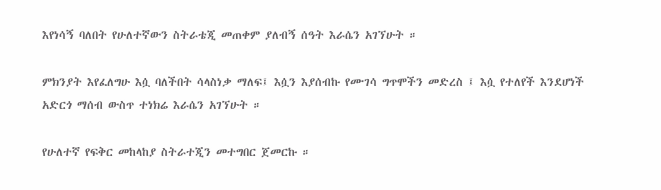እየነሳኝ ባለበት የሁለተኛውን ስትራቴጂ መጠቀም ያለብኝ ሰዓት እራሴን አገኘሁት ።

ምክንያት እየፈለግሁ እሷ ባለችበት ሳላስነቃ ማለፍ፤ እሷን እያሰብኩ የሙገሳ ግጥሞችን መድረስ ፤ እሷ የተለየች እንደሆነች አድርጎ ማሰብ ውስጥ ተነክሬ እራሴን አገኘሁት ።

የሁለተኛ የፍቅር መከላከያ ስትራተጂን መተግበር ጀመርኩ ።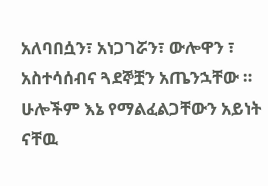አለባበሷን፣ አነጋገሯን፣ ውሎዋን ፣ አስተሳሰብና ጓደኞቿን አጤንኋቸው ። ሁሎችም እኔ የማልፈልጋቸውን አይነት ናቸዉ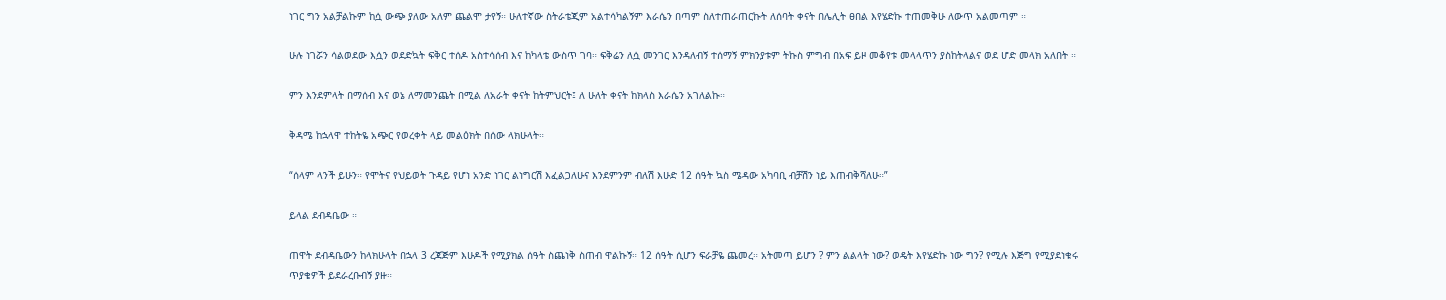ነገር ግን አልቻልኩም ከሷ ውጭ ያለው አለም ጨልሞ ታየኝ። ሁለተኛው ስትራቴጂም አልተሳካልኝም እራሴን በጣም ስለተጠራጠርኩት ለሰባት ቀናት በሌሊት ፀበል እየሄድኩ ተጠመቅሁ ለውጥ አልመጣም ።

ሁሉ ነገሯን ሳልወደው እሷን ወደድኳት ፍቅር ተሰዶ አስተሳሰብ እና ከካላቴ ውስጥ ገባ። ፍቅሬን ለሷ መንገር እንዳለብኝ ተሰማኝ ምክንያቱም ትኩስ ምግብ በአፍ ይዞ መቆየቱ መላላጥን ያስከትላልና ወደ ሆድ መላክ አለበት ።

ምን እንደምላት በማሰብ እና ወኔ ለማመንጨት በሚል ለአራት ቀናት ከትምህርት፤ ለ ሁለት ቀናት ከክላስ እራሴን አገለልኩ።

ቅዳሜ ከኋላዋ ተከትዬ አጭር የወረቀት ላይ መልዕክት በሰው ላክሁላት።

“ሰላም ላንች ይሁን። የሞትና የህይወት ጉዳይ የሆነ አንድ ነገር ልነግርሽ እፈልጋለሁና እንደምንም ብለሽ እሁድ 12 ሰዓት ኳስ ሜዳው አካባቢ ብቻሽን ነይ እጠብቅሻለሁ።”

ይላል ደብዳቤው ።

ጠዋት ደብዳቤውን ከላክሁላት በኋላ 3 ረጃጅም እሁዶች የሚያክል ሰዓት ስጨነቅ ስጠብ ዋልኩኝ። 12 ሰዓት ሲሆን ፍራቻዬ ጨመረ። አትመጣ ይሆን ? ምን ልልላት ነው? ወዴት እየሄድኩ ነው ግን? የሚሉ እጅግ የሚያደነቁሩ ጥያቄዎች ይደራረቡብኝ ያዙ።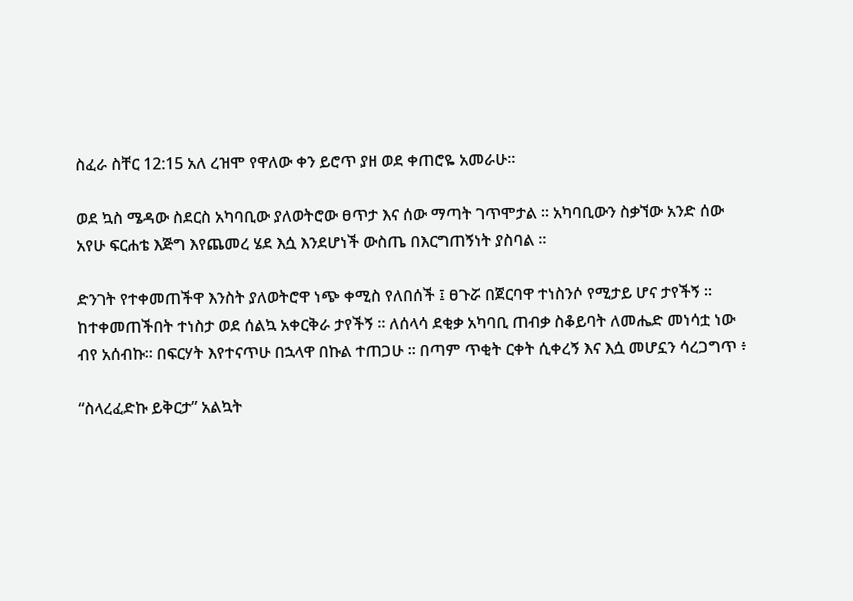ስፈራ ስቸር 12:15 አለ ረዝሞ የዋለው ቀን ይሮጥ ያዘ ወደ ቀጠሮዬ አመራሁ።

ወደ ኳስ ሜዳው ስደርስ አካባቢው ያለወትሮው ፀጥታ እና ሰው ማጣት ገጥሞታል ። አካባቢውን ስቃኘው አንድ ሰው አየሁ ፍርሐቴ እጅግ እየጨመረ ሄደ እሷ እንደሆነች ውስጤ በእርግጠኝነት ያስባል ።

ድንገት የተቀመጠችዋ እንስት ያለወትሮዋ ነጭ ቀሚስ የለበሰች ፤ ፀጉሯ በጀርባዋ ተነስንሶ የሚታይ ሆና ታየችኝ ። ከተቀመጠችበት ተነስታ ወደ ሰልኳ አቀርቅራ ታየችኝ ። ለሰላሳ ደቂቃ አካባቢ ጠብቃ ስቆይባት ለመሔድ መነሳቷ ነው ብየ አሰብኩ። በፍርሃት እየተናጥሁ በኋላዋ በኩል ተጠጋሁ ። በጣም ጥቂት ርቀት ሲቀረኝ እና እሷ መሆኗን ሳረጋግጥ ፥

“ስላረፈድኩ ይቅርታ” አልኳት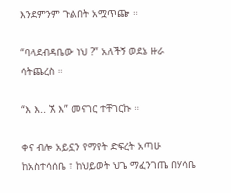እንደምንም ጉልበት አሟጥጬ ።

“ባላደብዳቤው ነህ ?” አለችኝ ወደኔ ዙራ ሳትጨረስ ።

“እ እ.. ኧ እ” መናገር ተቸገርኩ ።

ቀና ብሎ አይኗን የማየት ድፍረት አጣሁ ከአስተሳሰቤ ፣ ከህይወት ህጌ ማፈንገጤ በሃሳቤ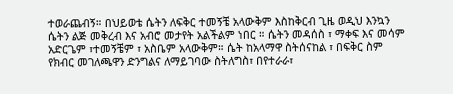ተወራጨብኝ። በህይወቴ ሴትን ለፍቅር ተመኝቼ አላውቅም እስከቅርብ ጊዜ ወዲህ እንኳን ሴትን ልጅ መቅረብ እና አብሮ መታየት አልችልም ነበር ። ሴትን መዳሰስ ፣ ማቀፍ እና መሳም አድርጌም ፣ተመኝቼም ፣ አስቤም አላውቅም። ሴት ከአላማዋ ስትሰናከል ፣ በፍቅር ስም የክብር መገለጫዋን ድንግልና ለማይገባው ስትለግስ፣ በየተራራ፣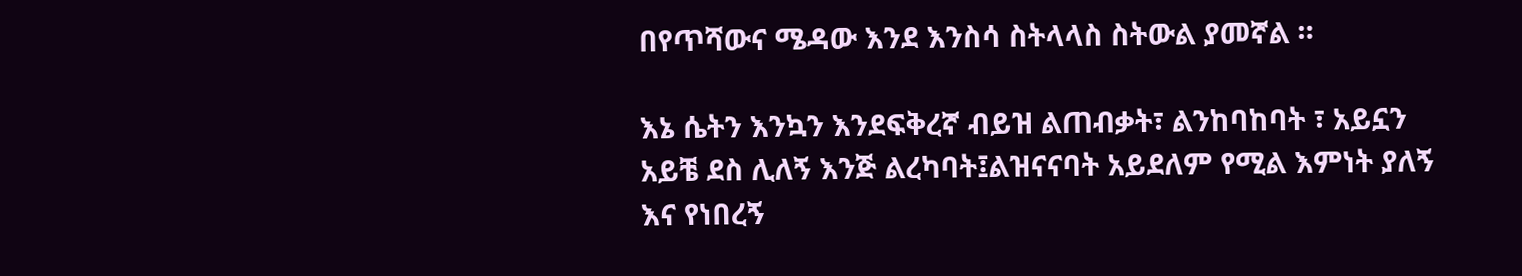በየጥሻውና ሜዳው እንደ እንስሳ ስትላላስ ስትውል ያመኛል ።

እኔ ሴትን እንኳን እንደፍቅረኛ ብይዝ ልጠብቃት፣ ልንከባከባት ፣ አይኗን አይቼ ደስ ሊለኝ እንጅ ልረካባት፤ልዝናናባት አይደለም የሚል እምነት ያለኝ እና የነበረኝ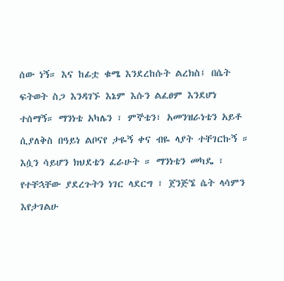ሰው ነኝ። እና ከፊቷ ቁሜ እንደረከሱት ልረክስ፤ በሴት ፍትወት ስጋ እንዳገኙ እኔም እሱን ልፈፀም እንደሆነ ተሰማኝ። ማንነቴ አካሌን ፣ ምኞቴን፣ አመንዝራነቴን አይቶ ሲያለቅስ በዓይነ ልቦናየ ታዬኝ ቀና ብዬ ላያት ተቸገርኩኝ ። እሷን ሳይሆን ክህደቴን ፈራሁት ። ማንነቴን መካዴ ፣ የተቸኋቸው ያደረጉትን ነገር ላደርግ ፣ ጀንጅኜ ሴት ላሳምን እየታገልሁ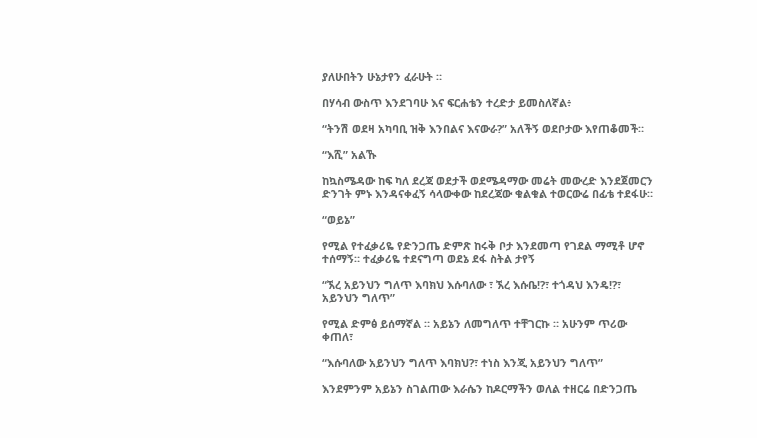ያለሁበትን ሁኔታየን ፈራሁት ።

በሃሳብ ውስጥ እንደገባሁ እና ፍርሐቴን ተረድታ ይመስለኛል፥

“ትንሽ ወደዛ አካባቢ ዝቅ እንበልና እናውራ?” አለችኝ ወደቦታው እየጠቆመች።

“እሺ” አልኹ

ከኳስሜዳው ከፍ ካለ ደረጃ ወደታች ወደሜዳማው መሬት መውረድ እንደጀመርን ድንገት ምኑ እንዳናቀፈኝ ሳላውቀው ከደረጃው ቁልቁል ተወርውሬ በፊቴ ተደፋሁ።

“ወይኔ”

የሚል የተፈቃሪዬ የድንጋጤ ድምጽ ከሩቅ ቦታ እንደመጣ የገደል ማሚቶ ሆኖ ተሰማኝ። ተፈቃሪዬ ተደናግጣ ወደኔ ደፋ ስትል ታየኝ

“ኧረ አይንህን ግለጥ እባክህ እሱባለው ፣ ኧረ እሱቤ!?፣ ተጎዳህ እንዴ!?፣ አይንህን ግለጥ”

የሚል ድምፅ ይሰማኛል ። አይኔን ለመግለጥ ተቸገርኩ ። አሁንም ጥሪው ቀጠለ፣

“እሱባለው አይንህን ግለጥ እባክህ?፣ ተነስ እንጂ አይንህን ግለጥ”

እንደምንም አይኔን ስገልጠው እራሴን ከዶርማችን ወለል ተዘርሬ በድንጋጤ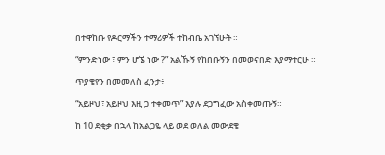በተዋከቡ የዶርማችን ተማሪዎች ተከብቤ አገኘሁት ።

“ምንድነው ፣ ምን ሆኜ ነው ?” አልኹኝ የከበቡኝን በመወናበድ እያማተርሁ ።

ጥያቄየን በመመለስ ፈንታ፥

“አይዞህ፣ አይዞህ እዚ ጋ ተቀመጥ” እያሉ ደጋግፈው አስቀመጡኝ።

ከ 10 ደቂቃ በኋላ ከአልጋዬ ላይ ወደ ወለል መውደቄ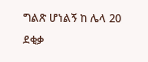ግልጽ ሆነልኝ ከ ሌላ 20 ደቂቃ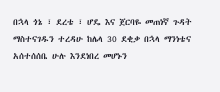በኋላ ጎኔ ፣ ደረቴ ፣ ሆዴ እና ጀርባዬ መጠነኛ ጉዳት ማስተናገዱን ተረዳሁ ከሌላ 30 ደቂቃ በኋላ ማንነቴና አሰተሰሰቤ ሁሉ እንደነበረ መሆኑን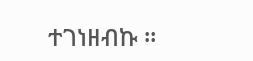ተገነዘብኩ ።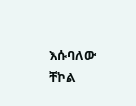እሱባለው ቸኮል